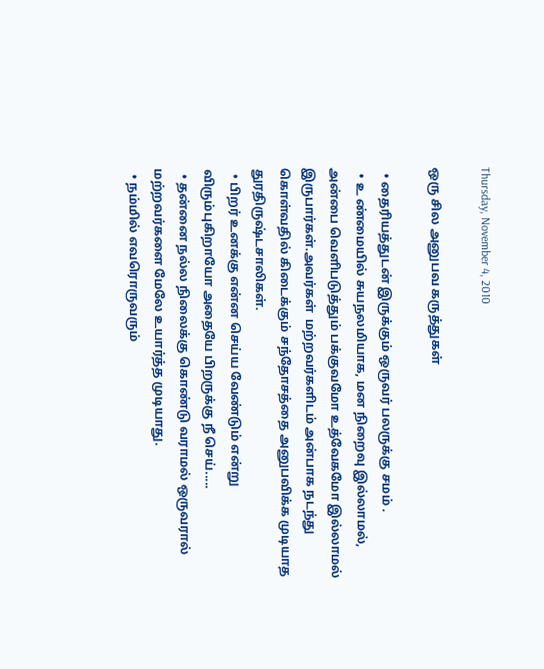Thursday, November 4, 2010

ஒரு சில அனுபவ கருத்துகள்

  • தைரியத்துடன் இருக்கும் ஒருவர் பலருக்கு சமம் .
  • உ ண்மையில் சுயநலமியாக, மன நிறைவு இல்லாமல், அன்பை வெளிபடுத்தும் பக்குவமோ உத்வேகமோ இல்லாமல் இருபார்கள்.அவர்கள்  மற்றவர்களிடம் அன்பாக நடந்து கொள்வதில் கிடைக்கும் சந்தோசத்தை அனுபவிக்க முடியாத துரதிருஷ்டசாலிகள்.
  • பிறர் உனக்கு என்ன செய்ய வேண்டும் என்று விரும்புகிறாயோ அதையே பிறருக்கு நீ செய்.....
  • தன்னை நல்ல நிலைக்கு கொண்டு வராமல் ஒருவரால்  மற்றவர்களை மேலே உயார்த்த முடியாது.
  • நம்மில் எவரொருவரும்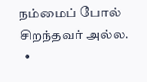நம்மைப் போல் சிறந்தவர் அல்ல.
  •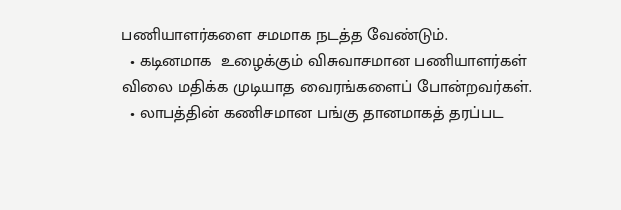பணியாளர்களை சமமாக நடத்த வேண்டும்.
  • கடினமாக  உழைக்கும் விசுவாசமான பணியாளர்கள் விலை மதிக்க முடியாத வைரங்களைப் போன்றவர்கள்.
  • லாபத்தின் கணிசமான பங்கு தானமாகத் தரப்பட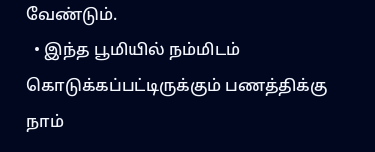வேண்டும்.
  • இந்த பூமியில் நம்மிடம் கொடுக்கப்பட்டிருக்கும் பணத்திக்கு நாம்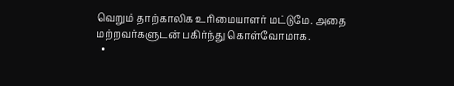வெறும் தாற்காலிக உரிமையாளர் மட்டுமே. அதை   மற்றவர்களுடன் பகிர்ந்து கொள்வோமாக.
  •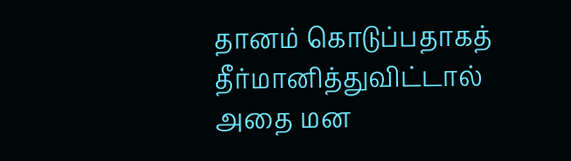தானம் கொடுப்பதாகத் தீர்மானித்துவிட்டால் அதை மன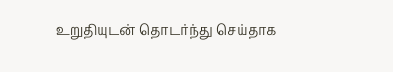உறுதியுடன் தொடர்ந்து செய்தாக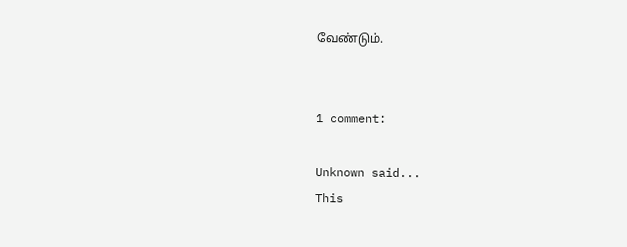வேண்டும்.


1 comment:

Unknown said...
This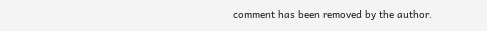comment has been removed by the author.